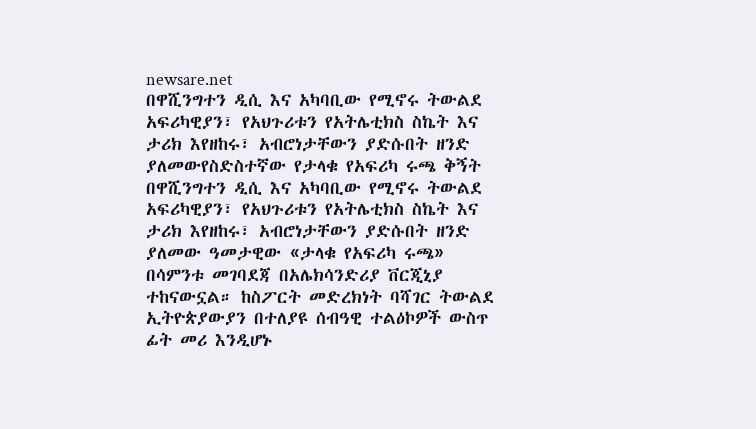newsare.net
በዋሺንግተን ዲሲ እና አካባቢው የሚኖሩ ትውልደ አፍሪካዊያን፣ የአህጉሪቱን የአትሌቲክስ ስኬት እና ታሪክ እየዘከሩ፣ አብሮነታቸውን ያድሱበት ዘንድ ያለመውየስድስተኛው የታላቁ የአፍሪካ ሩጫ ቅኝት
በዋሺንግተን ዲሲ እና አካባቢው የሚኖሩ ትውልደ አፍሪካዊያን፣ የአህጉሪቱን የአትሌቲክስ ስኬት እና ታሪክ እየዘከሩ፣ አብሮነታቸውን ያድሱበት ዘንድ ያለመው ዓመታዊው «ታላቁ የአፍሪካ ሩጫ» በሳምንቱ መገባደጃ በአሌክሳንድሪያ ቨርጂኒያ ተከናውኗል። ከስፖርት መድረክነት ባሻገር ትውልደ ኢትዮጵያውያን በተለያዩ ሰብዓዊ ተልዕኮዎች ውስጥ ፊት መሪ እንዲሆኑ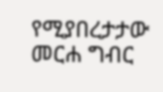የሚያበረታታው መርሐ ግብር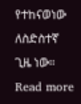የተከናወነው ለስድስተኛ ጊዜ ነው። Read more